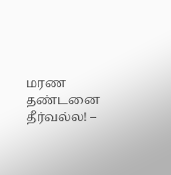மரண தண்டனை தீர்வல்ல! –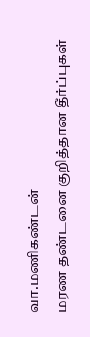வா.மணிகண்டன்
மரண தண்டனை குறித்தான தீர்ப்புகள்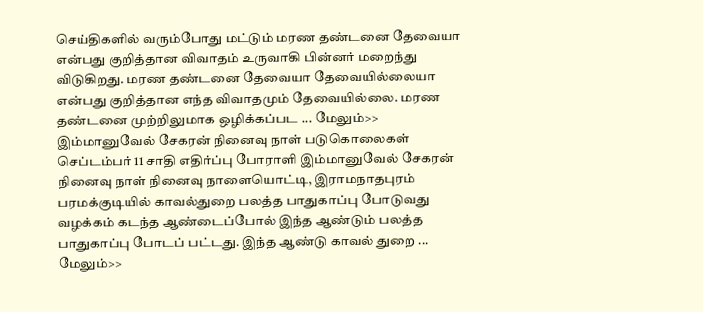செய்திகளில் வரும்போது மட்டும் மரண தண்டனை தேவையா என்பது குறித்தான விவாதம் உருவாகி பின்னர் மறைந்து விடுகிறது. மரண தண்டனை தேவையா தேவையில்லையா என்பது குறித்தான எந்த விவாதமும் தேவையில்லை. மரண தண்டனை முற்றிலுமாக ஒழிக்கப்பட ... மேலும்>>
இம்மானுவேல் சேகரன் நினைவு நாள் படுகொலைகள்
செப்டம்பர் 11 சாதி எதிர்ப்பு போராளி இம்மானுவேல் சேகரன் நினைவு நாள் நினைவு நாளையொட்டி, இராமநாதபுரம் பரமக்குடியில் காவல்துறை பலத்த பாதுகாப்பு போடுவது வழக்கம் கடந்த ஆண்டைப்போல் இந்த ஆண்டும் பலத்த பாதுகாப்பு போடப் பட்டது. இந்த ஆண்டு காவல் துறை ... மேலும்>>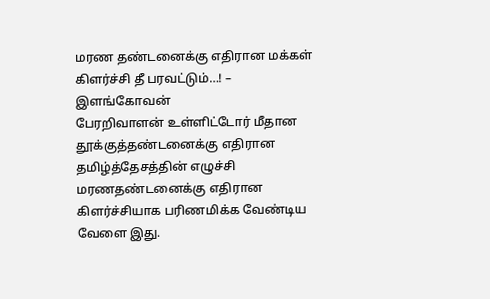மரண தண்டனைக்கு எதிரான மக்கள் கிளர்ச்சி தீ பரவட்டும்…! – இளங்கோவன்
பேரறிவாளன் உள்ளிட்டோர் மீதான தூக்குத்தண்டனைக்கு எதிரான தமிழ்த்தேசத்தின் எழுச்சி மரணதண்டனைக்கு எதிரான கிளர்ச்சியாக பரிணமிக்க வேண்டிய வேளை இது.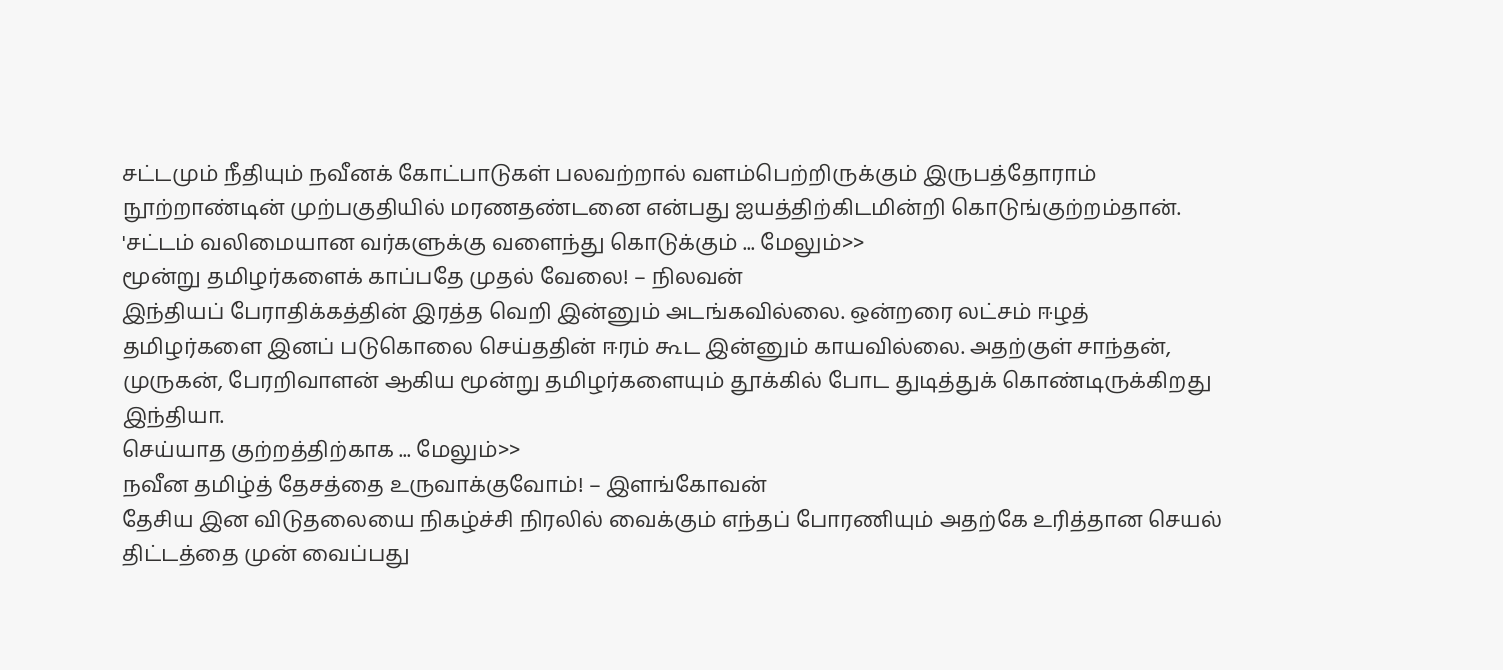சட்டமும் நீதியும் நவீனக் கோட்பாடுகள் பலவற்றால் வளம்பெற்றிருக்கும் இருபத்தோராம் நூற்றாண்டின் முற்பகுதியில் மரணதண்டனை என்பது ஐயத்திற்கிடமின்றி கொடுங்குற்றம்தான்.
'சட்டம் வலிமையான வர்களுக்கு வளைந்து கொடுக்கும் ... மேலும்>>
மூன்று தமிழர்களைக் காப்பதே முதல் வேலை! – நிலவன்
இந்தியப் பேராதிக்கத்தின் இரத்த வெறி இன்னும் அடங்கவில்லை. ஒன்றரை லட்சம் ஈழத் தமிழர்களை இனப் படுகொலை செய்ததின் ஈரம் கூட இன்னும் காயவில்லை. அதற்குள் சாந்தன், முருகன், பேரறிவாளன் ஆகிய மூன்று தமிழர்களையும் தூக்கில் போட துடித்துக் கொண்டிருக்கிறது இந்தியா.
செய்யாத குற்றத்திற்காக ... மேலும்>>
நவீன தமிழ்த் தேசத்தை உருவாக்குவோம்! – இளங்கோவன்
தேசிய இன விடுதலையை நிகழ்ச்சி நிரலில் வைக்கும் எந்தப் போரணியும் அதற்கே உரித்தான செயல் திட்டத்தை முன் வைப்பது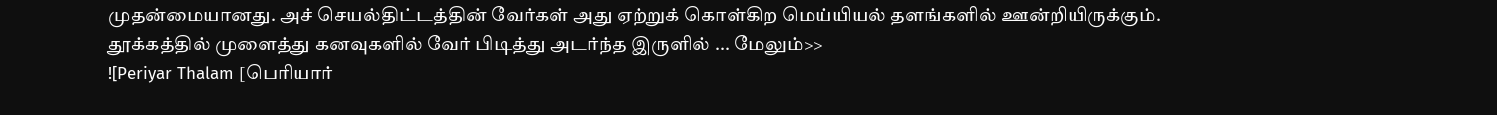முதன்மையானது. அச் செயல்திட்டத்தின் வேர்கள் அது ஏற்றுக் கொள்கிற மெய்யியல் தளங்களில் ஊன்றியிருக்கும்.
தூக்கத்தில் முளைத்து கனவுகளில் வேர் பிடித்து அடர்ந்த இருளில் ... மேலும்>>
![Periyar Thalam [பெரியார்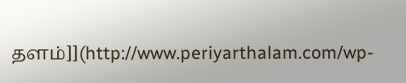தளம்]](http://www.periyarthalam.com/wp-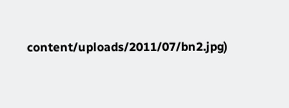content/uploads/2011/07/bn2.jpg)